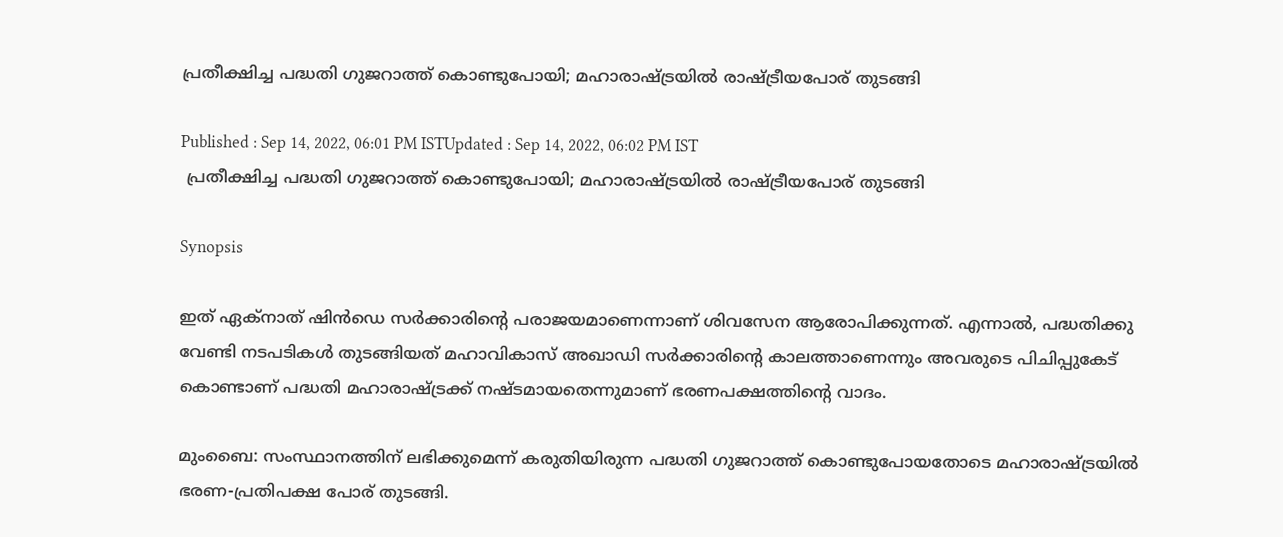പ്രതീക്ഷിച്ച പദ്ധതി ഗുജറാത്ത് കൊണ്ടുപോയി; മഹാരാഷ്ട്രയിൽ രാഷ്ട്രീയപോര് തുടങ്ങി‌‌‌‌

Published : Sep 14, 2022, 06:01 PM ISTUpdated : Sep 14, 2022, 06:02 PM IST
 പ്രതീക്ഷിച്ച പദ്ധതി ഗുജറാത്ത് കൊണ്ടുപോയി; മഹാരാഷ്ട്രയിൽ രാഷ്ട്രീയപോര് തുടങ്ങി‌‌‌‌

Synopsis

ഇത് ഏക്നാത് ഷിൻഡെ സർക്കാരിന്റെ പരാജയമാണെന്നാണ് ശിവസേന ആരോപിക്കുന്നത്. എന്നാൽ, പദ്ധതിക്കു വേണ്ടി നടപടികൾ തുടങ്ങിയത് മഹാവികാസ് അഖാഡി സർക്കാരിന്റെ കാലത്താണെന്നും അവരുടെ പിചിപ്പുകേട് കൊണ്ടാണ് പദ്ധതി മഹാരാഷ്ട്രക്ക് നഷ്ടമായതെന്നുമാണ് ഭരണപക്ഷത്തിന്റെ വാദം.

മുംബൈ: സംസ്ഥാനത്തിന് ലഭിക്കുമെന്ന് കരുതിയിരുന്ന പദ്ധതി ഗുജറാത്ത് കൊണ്ടുപോയതോടെ മഹാരാഷ്ട്രയിൽ ഭരണ-പ്രതിപക്ഷ പോര് തുടങ്ങി.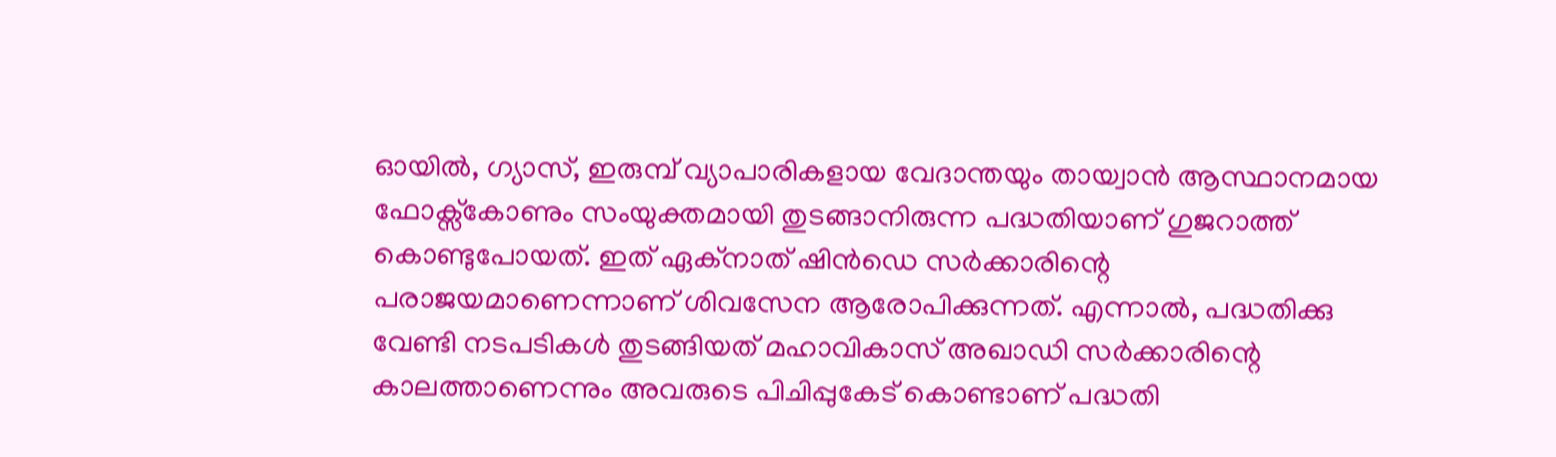ഓയിൽ, ഗ്യാസ്, ഇരുമ്പ് വ്യാപാരികളായ വേദാന്തയും തായ്വാൻ ആസ്ഥാനമായ ഫോക്സ്കോണും സംയുക്തമായി തുടങ്ങാനിരുന്ന പദ്ധതിയാണ് ഗുജറാത്ത് കൊണ്ടുപോയത്. ഇത് ഏക്നാത് ഷിൻഡെ സർക്കാരിന്റെ പരാജയമാണെന്നാണ് ശിവസേന ആരോപിക്കുന്നത്. എന്നാൽ, പദ്ധതിക്കു വേണ്ടി നടപടികൾ തുടങ്ങിയത് മഹാവികാസ് അഖാഡി സർക്കാരിന്റെ കാലത്താണെന്നും അവരുടെ പിചിപ്പുകേട് കൊണ്ടാണ് പദ്ധതി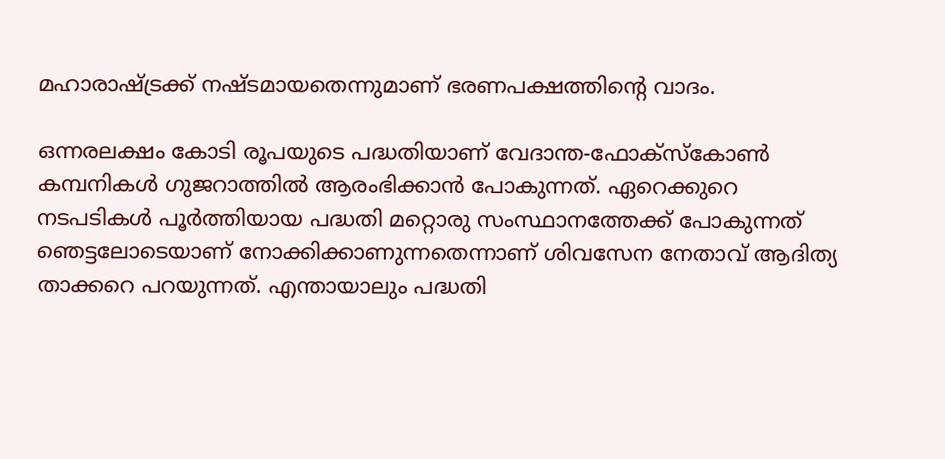മഹാരാഷ്ട്രക്ക് നഷ്ടമായതെന്നുമാണ് ഭരണപക്ഷത്തിന്റെ വാദം.

ഒന്നരലക്ഷം കോടി രൂപയുടെ പദ്ധതിയാണ് വേദാന്ത-ഫോക്സ്കോൺ കമ്പനികൾ ഗുജറാത്തിൽ ആരംഭിക്കാൻ പോകുന്നത്. ഏറെക്കുറെ നടപടികൾ പൂർത്തിയായ പദ്ധതി മറ്റൊരു സംസ്ഥാനത്തേക്ക് പോകുന്നത് ഞെട്ടലോടെയാണ് നോക്കിക്കാണുന്നതെന്നാണ് ശിവസേന നേതാവ് ആദിത്യ താക്കറെ പറയുന്നത്. എന്തായാലും പദ്ധതി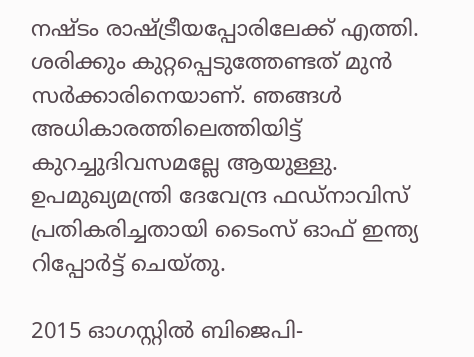നഷ്ടം രാഷ്ട്രീയപ്പോരിലേക്ക് എത്തി. ശരിക്കും കുറ്റപ്പെടുത്തേണ്ടത് മുൻ സർക്കാരിനെയാണ്. ഞങ്ങൾ അധികാരത്തിലെത്തിയിട്ട് കുറച്ചുദിവസമല്ലേ ആ‌യുള്ളു. ഉപമുഖ്യമന്ത്രി ദേവേന്ദ്ര ഫഡ്നാവിസ് പ്രതികരിച്ചതായി ടൈംസ് ഓഫ് ഇന്ത്യ റിപ്പോർട്ട് ചെയ്തു.

2015 ഓഗസ്റ്റിൽ ബിജെപി-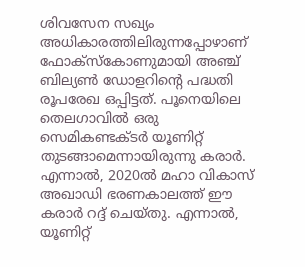ശിവസേന സഖ്യം അധികാരത്തിലിരുന്നപ്പോഴാണ് ഫോക്സ്കോണുമായി അഞ്ച് ബില്യൺ ഡോളറിന്റെ പദ്ധതി രൂപരേഖ ഒപ്പിട്ടത്. പൂനെയിലെ തെലഗാവിൽ ഒരു സെമികണ്ടക്ടർ യൂണിറ്റ് തുടങ്ങാമെന്നായിരുന്നു കരാർ. എന്നാൽ, 2020ൽ മഹാ വികാസ് അഖാഡി ഭരണകാലത്ത് ഈ കരാർ റദ്ദ് ചെയ്തു. എന്നാൽ, യൂണിറ്റ്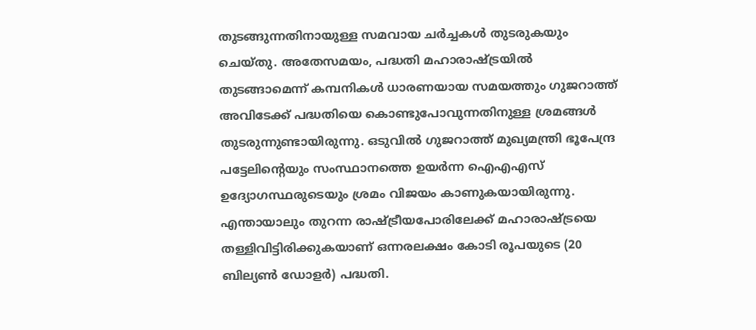തുടങ്ങുന്നതിനായുള്ള സമവായ ചർച്ചകൾ തുടരുകയും ചെയ്തു. അതേസമയം, പദ്ധതി മഹാരാഷ്ട്രയിൽ തുടങ്ങാമെന്ന് കമ്പനികൾ ധാരണയായ സമ‌യത്തും ഗുജറാത്ത് അവിടേക്ക് പദ്ധതിയെ കൊണ്ടുപോവുന്നതിനുള്ള ശ്രമങ്ങൾ തുടരുന്നുണ്ടായിരുന്നു. ഒടുവിൽ ഗുജറാത്ത് മുഖ്യമന്ത്രി ഭൂപേന്ദ്ര പട്ടേലിന്റെയും സംസ്ഥാനത്തെ ഉയർന്ന ഐഎഎസ് ഉദ്യോഗസ്ഥരുടെയും ശ്രമം വിജയം കാണുകയായിരുന്നു. എന്തായാലും തുറന്ന രാഷ്ട്രീയപോരിലേക്ക് മഹാരാഷ്ട്രയെ തള്ളിവിട്ടിരിക്കുകയാണ് ഒന്നരലക്ഷം കോടി രൂപയുടെ (20 ബില്യൺ ഡോളർ) പദ്ധതി.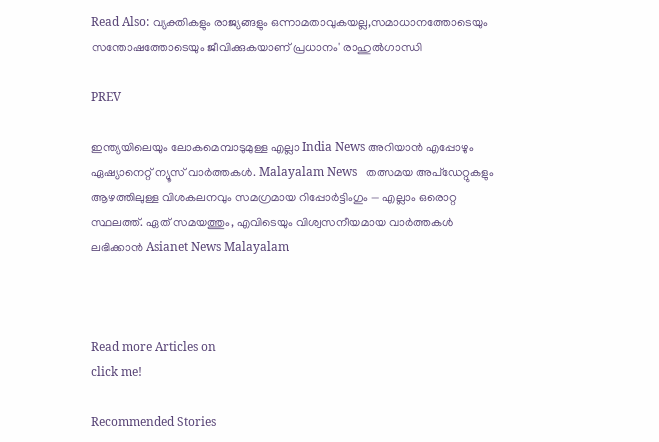Read Also: വ്യക്തികളും രാജ്യങ്ങളും ഒന്നാമതാവുകയല്ല,സമാധാനത്തോടെയും സന്തോഷത്തോടെയും ജീവിക്കുകയാണ് പ്രധാനം' രാഹുല്‍ഗാന്ധി

PREV

ഇന്ത്യയിലെയും ലോകമെമ്പാടുമുള്ള എല്ലാ India News അറിയാൻ എപ്പോഴും ഏഷ്യാനെറ്റ് ന്യൂസ് വാർത്തകൾ. Malayalam News   തത്സമയ അപ്‌ഡേറ്റുകളും ആഴത്തിലുള്ള വിശകലനവും സമഗ്രമായ റിപ്പോർട്ടിംഗും — എല്ലാം ഒരൊറ്റ സ്ഥലത്ത്. ഏത് സമയത്തും, എവിടെയും വിശ്വസനീയമായ വാർത്തകൾ ലഭിക്കാൻ Asianet News Malayalam



Read more Articles on
click me!

Recommended Stories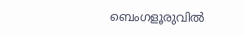ബെംഗളൂരുവിൽ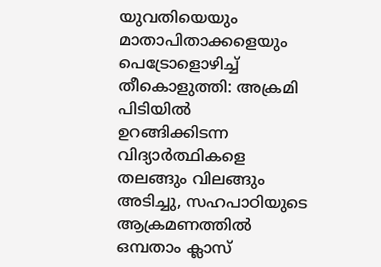യുവതിയെയും മാതാപിതാക്കളെയും പെട്രോളൊഴിച്ച് തീകൊളുത്തി: അക്രമി പിടിയിൽ
ഉറങ്ങിക്കിടന്ന വിദ്യാർത്ഥികളെ തലങ്ങും വിലങ്ങും അടിച്ചു, സഹപാഠിയുടെ ആക്രമണത്തിൽ ഒമ്പതാം ക്ലാസ്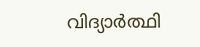വിദ്യാർത്ഥി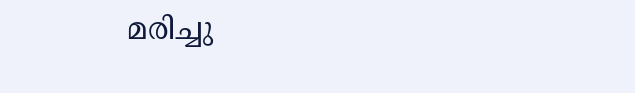മരിച്ചു